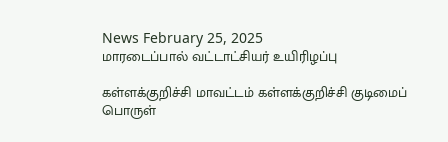News February 25, 2025
மாரடைப்பால் வட்டாட்சியர் உயிரிழப்பு

கள்ளக்குறிச்சி மாவட்டம் கள்ளக்குறிச்சி குடிமைப் பொருள்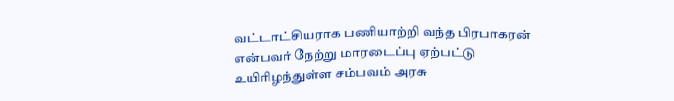வட்டாட்சியராக பணியாற்றி வந்த பிரபாகரன் என்பவர் நேற்று மாரடைப்பு ஏற்பட்டு உயிரிழந்துள்ள சம்பவம் அரசு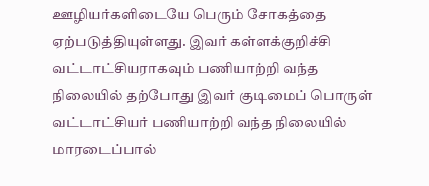ஊழியர்களிடையே பெரும் சோகத்தை ஏற்படுத்தியுள்ளது. இவர் கள்ளக்குறிச்சி வட்டாட்சியராகவும் பணியாற்றி வந்த நிலையில் தற்போது இவர் குடிமைப் பொருள் வட்டாட்சியர் பணியாற்றி வந்த நிலையில் மாரடைப்பால்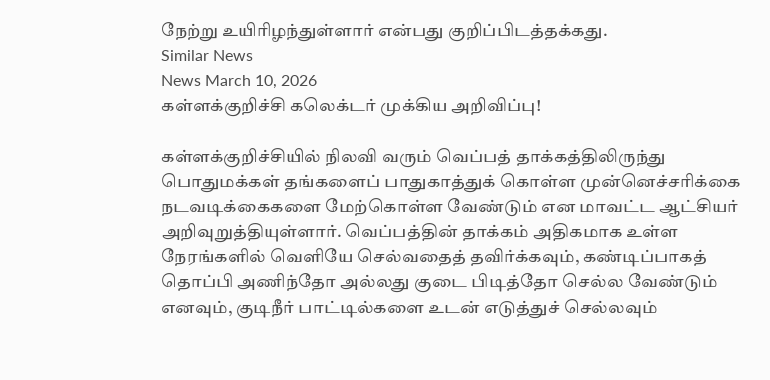நேற்று உயிரிழந்துள்ளார் என்பது குறிப்பிடத்தக்கது.
Similar News
News March 10, 2026
கள்ளக்குறிச்சி கலெக்டர் முக்கிய அறிவிப்பு!

கள்ளக்குறிச்சியில் நிலவி வரும் வெப்பத் தாக்கத்திலிருந்து பொதுமக்கள் தங்களைப் பாதுகாத்துக் கொள்ள முன்னெச்சரிக்கை நடவடிக்கைகளை மேற்கொள்ள வேண்டும் என மாவட்ட ஆட்சியர் அறிவுறுத்தியுள்ளார். வெப்பத்தின் தாக்கம் அதிகமாக உள்ள நேரங்களில் வெளியே செல்வதைத் தவிர்க்கவும், கண்டிப்பாகத் தொப்பி அணிந்தோ அல்லது குடை பிடித்தோ செல்ல வேண்டும் எனவும், குடிநீர் பாட்டில்களை உடன் எடுத்துச் செல்லவும்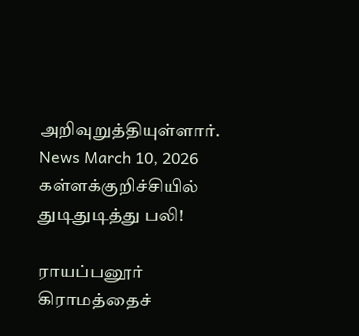அறிவுறுத்தியுள்ளார்.
News March 10, 2026
கள்ளக்குறிச்சியில் துடிதுடித்து பலி!

ராயப்பனூர் கிராமத்தைச்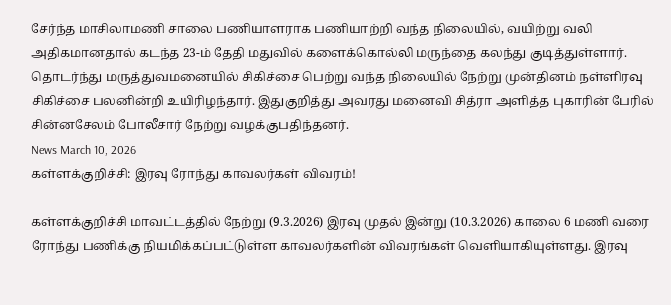சேர்ந்த மாசிலாமணி சாலை பணியாளராக பணியாற்றி வந்த நிலையில், வயிற்று வலி அதிகமானதால் கடந்த 23-ம் தேதி மதுவில் களைக்கொல்லி மருந்தை கலந்து குடித்துள்ளார். தொடர்ந்து மருத்துவமனையில் சிகிச்சை பெற்று வந்த நிலையில் நேற்று முன்தினம் நள்ளிரவு சிகிச்சை பலனின்றி உயிரிழந்தார். இதுகுறித்து அவரது மனைவி சித்ரா அளித்த புகாரின் பேரில் சின்னசேலம் போலீசார் நேற்று வழக்குபதிந்தனர்.
News March 10, 2026
கள்ளக்குறிச்சி: இரவு ரோந்து காவலர்கள் விவரம்!

கள்ளக்குறிச்சி மாவட்டத்தில் நேற்று (9.3.2026) இரவு முதல் இன்று (10.3.2026) காலை 6 மணி வரை ரோந்து பணிக்கு நியமிக்கப்பட்டுள்ள காவலர்களின் விவரங்கள் வெளியாகியுள்ளது. இரவு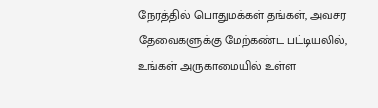நேரத்தில் பொதுமக்கள் தங்கள், அவசர தேவைகளுக்கு மேற்கண்ட பட்டியலில், உங்கள் அருகாமையில் உள்ள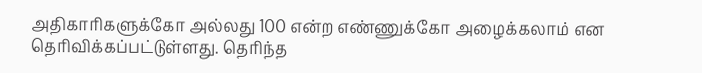அதிகாரிகளுக்கோ அல்லது 100 என்ற எண்ணுக்கோ அழைக்கலாம் என தெரிவிக்கப்பட்டுள்ளது. தெரிந்த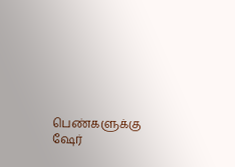பெண்களுக்கு ஷேர்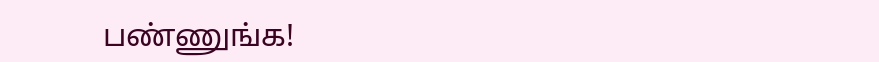பண்ணுங்க!